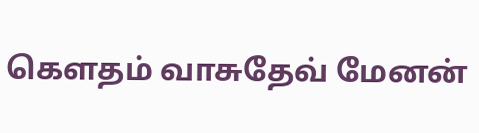கௌதம் வாசுதேவ் மேனன்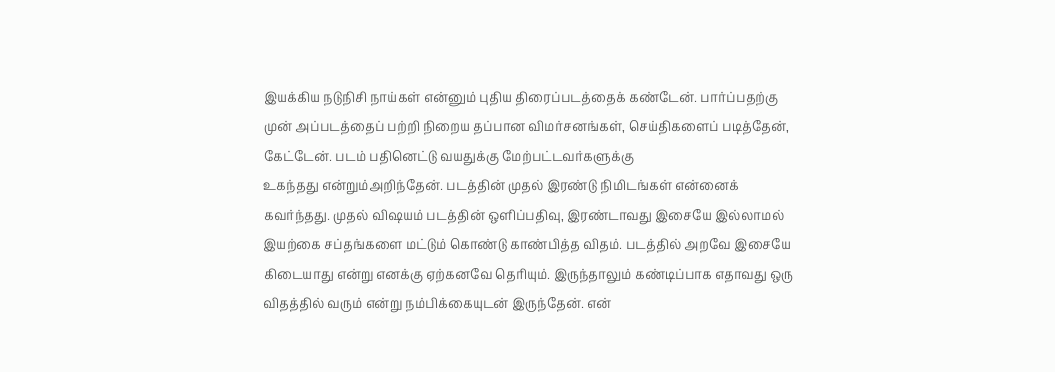இயக்கிய நடுநிசி நாய்கள் என்னும் புதிய திரைப்படத்தைக் கண்டேன். பார்ப்பதற்கு முன் அப்படத்தைப் பற்றி நிறைய தப்பான விமர்சனங்கள், செய்திகளைப் படித்தேன், கேட்டேன். படம் பதினெட்டு வயதுக்கு மேற்பட்டவர்களுக்கு
உகந்தது என்றும்அறிந்தேன். படத்தின் முதல் இரண்டு நிமிடங்கள் என்னைக் கவர்ந்தது. முதல் விஷயம் படத்தின் ஒளிப்பதிவு, இரண்டாவது இசையே இல்லாமல் இயற்கை சப்தங்களை மட்டும் கொண்டு காண்பித்த விதம். படத்தில் அறவே இசையே கிடையாது என்று எனக்கு ஏற்கனவே தெரியும். இருந்தாலும் கண்டிப்பாக எதாவது ஒரு விதத்தில் வரும் என்று நம்பிக்கையுடன் இருந்தேன். என்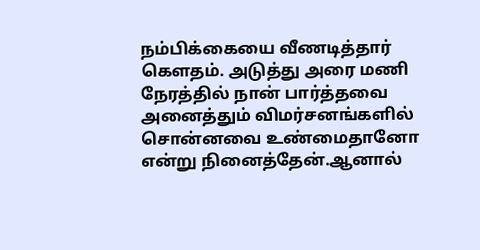நம்பிக்கையை வீணடித்தார் கௌதம். அடுத்து அரை மணி நேரத்தில் நான் பார்த்தவை அனைத்தும் விமர்சனங்களில் சொன்னவை உண்மைதானோ என்று நினைத்தேன்.ஆனால்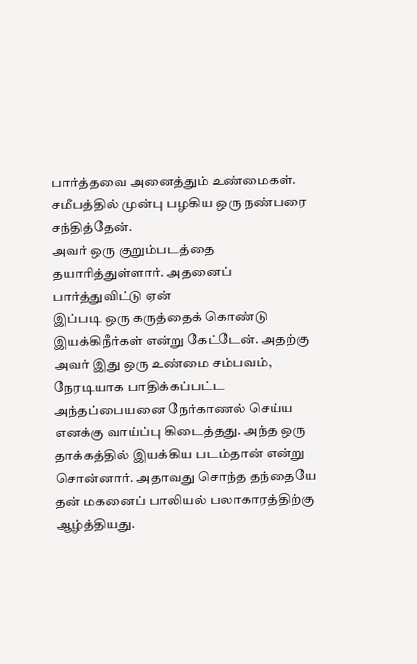பார்த்தவை அனைத்தும் உண்மைகள். சமீபத்தில் முன்பு பழகிய ஒரு நண்பரை சந்தித்தேன்.
அவர் ஒரு குறும்படத்தை தயாரித்துள்ளார். அதனைப் பார்த்துவிட்டு ஏன்
இப்படி ஒரு கருத்தைக் கொண்டு இயக்கிநீர்கள் என்று கேட்டேன். அதற்கு அவர் இது ஒரு உண்மை சம்பவம், நேரடியாக பாதிக்கப்பட்ட அந்தப்பையனை நேர்காணல் செய்ய எனக்கு வாய்ப்பு கிடைத்தது. அந்த ஒரு தாக்கத்தில் இயக்கிய படம்தான் என்று சொன்னார். அதாவது சொந்த தந்தையே தன் மகனைப் பாலியல் பலாகாரத்திற்கு ஆழ்த்தியது.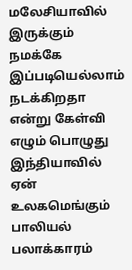மலேசியாவில் இருக்கும் நமக்கே இப்படியெல்லாம் நடக்கிறதா என்று கேள்வி எழும் பொழுது இந்தியாவில் ஏன் உலகமெங்கும் பாலியல் பலாக்காரம்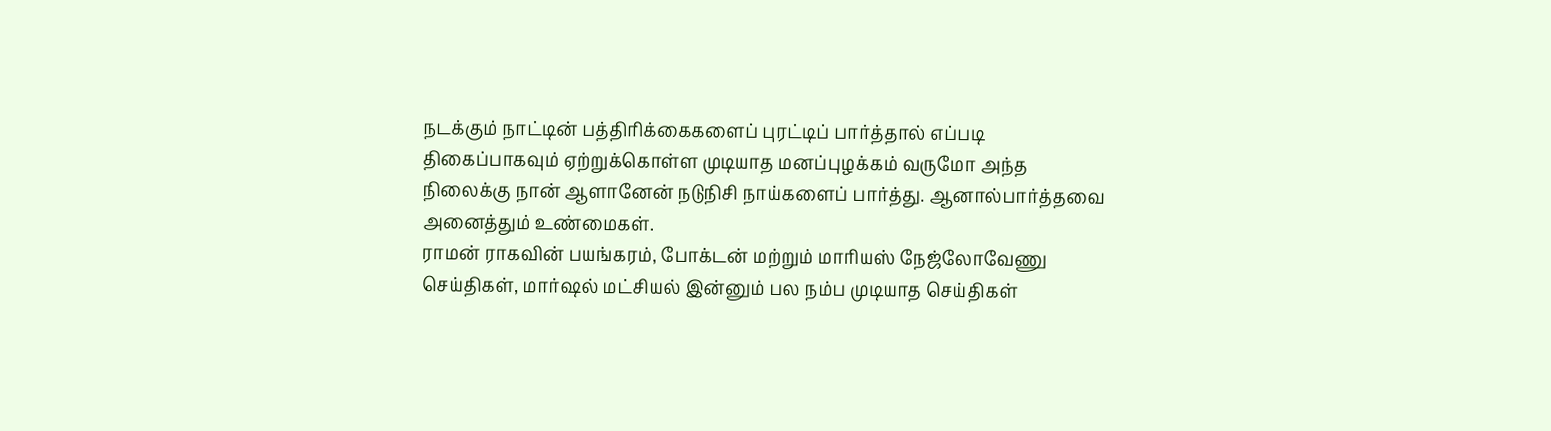நடக்கும் நாட்டின் பத்திரிக்கைகளைப் புரட்டிப் பார்த்தால் எப்படி திகைப்பாகவும் ஏற்றுக்கொள்ள முடியாத மனப்புழக்கம் வருமோ அந்த நிலைக்கு நான் ஆளானேன் நடுநிசி நாய்களைப் பார்த்து. ஆனால்பார்த்தவை அனைத்தும் உண்மைகள்.
ராமன் ராகவின் பயங்கரம், போக்டன் மற்றும் மாரியஸ் நேஜ்லோவேணு செய்திகள், மார்ஷல் மட்சியல் இன்னும் பல நம்ப முடியாத செய்திகள்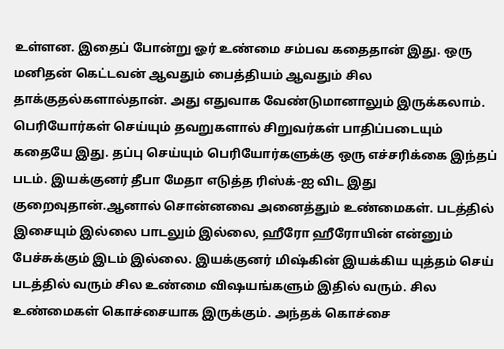உள்ளன. இதைப் போன்று ஓர் உண்மை சம்பவ கதைதான் இது. ஒரு மனிதன் கெட்டவன் ஆவதும் பைத்தியம் ஆவதும் சில தாக்குதல்களால்தான். அது எதுவாக வேண்டுமானாலும் இருக்கலாம். பெரியோர்கள் செய்யும் தவறுகளால் சிறுவர்கள் பாதிப்படையும் கதையே இது. தப்பு செய்யும் பெரியோர்களுக்கு ஒரு எச்சரிக்கை இந்தப் படம். இயக்குனர் தீபா மேதா எடுத்த ரிஸ்க்-ஐ விட இது குறைவுதான்.ஆனால் சொன்னவை அனைத்தும் உண்மைகள். படத்தில் இசையும் இல்லை பாடலும் இல்லை, ஹீரோ ஹீரோயின் என்னும் பேச்சுக்கும் இடம் இல்லை. இயக்குனர் மிஷ்கின் இயக்கிய யுத்தம் செய் படத்தில் வரும் சில உண்மை விஷயங்களும் இதில் வரும். சில உண்மைகள் கொச்சையாக இருக்கும். அந்தக் கொச்சை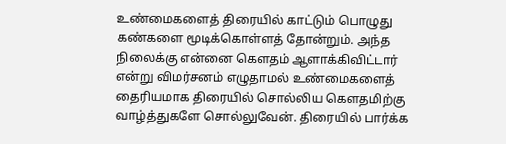உண்மைகளைத் திரையில் காட்டும் பொழுது கண்களை மூடிக்கொள்ளத் தோன்றும். அந்த நிலைக்கு என்னை கௌதம் ஆளாக்கிவிட்டார் என்று விமர்சனம் எழுதாமல் உண்மைகளைத் தைரியமாக திரையில் சொல்லிய கௌதமிற்கு வாழ்த்துகளே சொல்லுவேன். திரையில் பார்க்க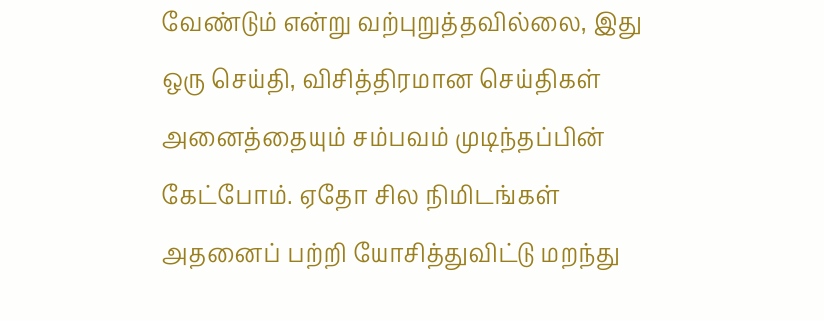வேண்டும் என்று வற்புறுத்தவில்லை, இது ஒரு செய்தி, விசித்திரமான செய்திகள் அனைத்தையும் சம்பவம் முடிந்தப்பின் கேட்போம். ஏதோ சில நிமிடங்கள் அதனைப் பற்றி யோசித்துவிட்டு மறந்து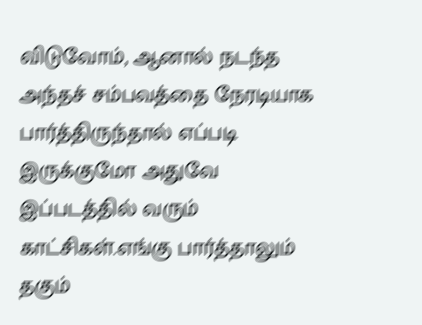விடுவோம், ஆனால் நடந்த அந்தச் சம்பவத்தை நேரடியாக பார்த்திருந்தால் எப்படி இருக்குமோ அதுவே இப்படத்தில் வரும் காட்சிகள்.எங்கு பார்த்தாலும் தகும்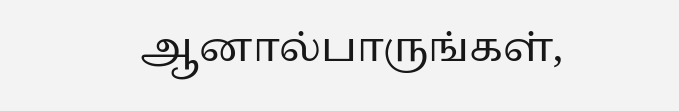ஆனால்பாருங்கள்,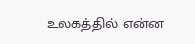உலகத்தில் என்ன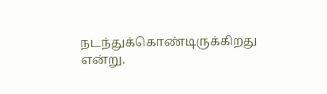நடந்துக்கொண்டிருக்கிறது என்று.